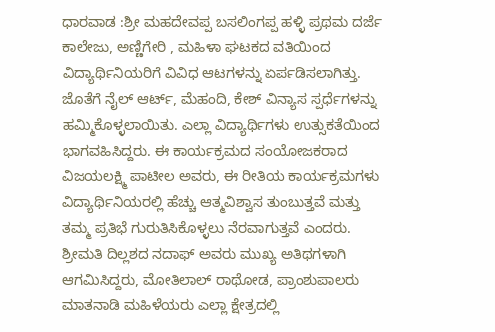ಧಾರವಾಡ :ಶ್ರೀ ಮಹದೇವಪ್ಪ ಬಸಲಿಂಗಪ್ಪ ಹಳ್ಳಿ ಪ್ರಥಮ ದರ್ಜೆ ಕಾಲೇಜು, ಅಣ್ಣಿಗೇರಿ , ಮಹಿಳಾ ಘಟಕದ ವತಿಯಿಂದ ವಿದ್ಯಾರ್ಥಿನಿಯರಿಗೆ ವಿವಿಧ ಆಟಗಳನ್ನು ಏರ್ಪಡಿಸಲಾಗಿತ್ತು. ಜೊತೆಗೆ ನೈಲ್ ಆರ್ಟ್, ಮೆಹಂದಿ, ಕೇಶ್ ವಿನ್ಯಾಸ ಸ್ಪರ್ಧೆಗಳನ್ನು ಹಮ್ಮಿಕೊಳ್ಳಲಾಯಿತು. ಎಲ್ಲಾ ವಿದ್ಯಾರ್ಥಿಗಳು ಉತ್ಸುಕತೆಯಿಂದ ಭಾಗವಹಿಸಿದ್ದರು. ಈ ಕಾರ್ಯಕ್ರಮದ ಸಂಯೋಜಕರಾದ ವಿಜಯಲಕ್ಷ್ಮಿ ಪಾಟೀಲ ಅವರು, ಈ ರೀತಿಯ ಕಾರ್ಯಕ್ರಮಗಳು
ವಿದ್ಯಾರ್ಥಿನಿಯರಲ್ಲಿ ಹೆಚ್ಚು ಆತ್ಮವಿಶ್ವಾಸ ತುಂಬುತ್ತವೆ ಮತ್ತು ತಮ್ಮ ಪ್ರತಿಭೆ ಗುರುತಿಸಿಕೊಳ್ಳಲು ನೆರವಾಗುತ್ತವೆ ಎಂದರು. ಶ್ರೀಮತಿ ದಿಲ್ಲಶದ ನದಾಫ್ ಅವರು ಮುಖ್ಯ ಅತಿಥಗಳಾಗಿ ಆಗಮಿಸಿದ್ದರು, ಮೋತಿಲಾಲ್ ರಾಥೋಡ, ಪ್ರಾಂಶುಪಾಲರು ಮಾತನಾಡಿ ಮಹಿಳೆಯರು ಎಲ್ಲಾ ಕ್ಷೇತ್ರದಲ್ಲಿ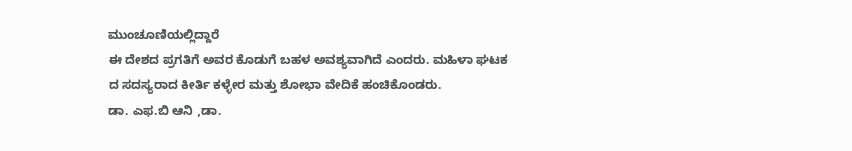ಮುಂಚೂಣಿಯಲ್ಲಿದ್ದಾರೆ
ಈ ದೇಶದ ಪ್ರಗತಿಗೆ ಅವರ ಕೊಡುಗೆ ಬಹಳ ಅವಶ್ಯವಾಗಿದೆ ಎಂದರು. ಮಹಿಳಾ ಘಟಕ ದ ಸದಸ್ಯರಾದ ಕೀರ್ತಿ ಕಳ್ಳೇರ ಮತ್ತು ಶೋಭಾ ವೇದಿಕೆ ಹಂಚಿಕೊಂಡರು.
ಡಾ. ಎಫ.ಬಿ ಆನಿ ,ಡಾ.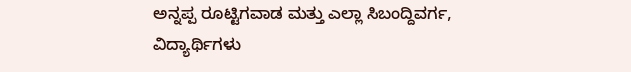ಅನ್ನಪ್ಪ ರೂಟ್ಟಿಗವಾಡ ಮತ್ತು ಎಲ್ಲಾ ಸಿಬಂದ್ದಿವರ್ಗ, ವಿದ್ಯಾರ್ಥಿಗಳು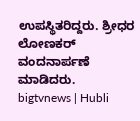ಉಪಸ್ಥಿತರಿದ್ದರು. ಶ್ರೀಧರ ಲೋಣಕರ್ ವಂದನಾರ್ಪಣೆ ಮಾಡಿದರು.
bigtvnews | Hubli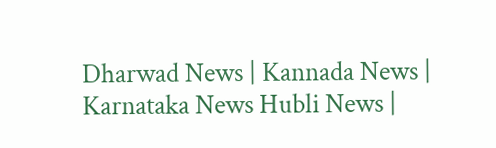Dharwad News | Kannada News | Karnataka News Hubli News |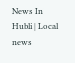News In Hubli | Local news